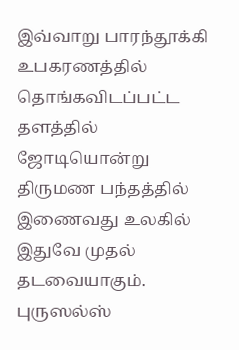இவ்வாறு பாரந்தூக்கி உபகரணத்தில் தொங்கவிடப்பட்ட தளத்தில் ஜோடியொன்று திருமண பந்தத்தில் இணைவது உலகில் இதுவே முதல் தடவையாகும்.
புருஸல்ஸ்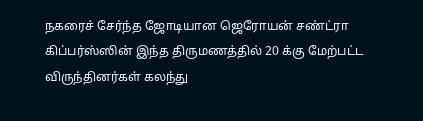நகரைச் சேர்ந்த ஜோடியான ஜெரோயன் சண்ட்ரா கிப்பர்ஸ்ஸின் இந்த திருமணத்தில் 20 க்கு மேற்பட்ட விருந்தினர்கள் கலந்து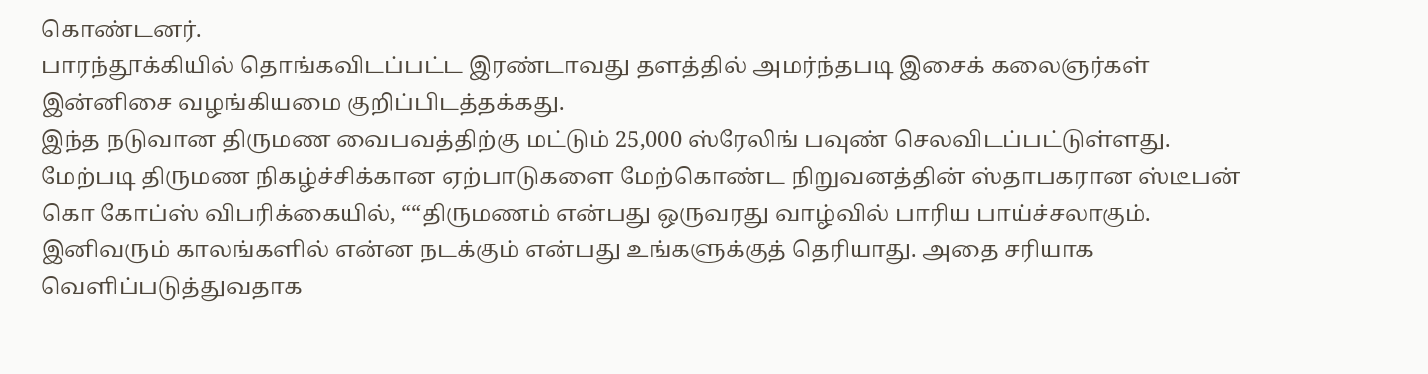கொண்டனர்.
பாரந்தூக்கியில் தொங்கவிடப்பட்ட இரண்டாவது தளத்தில் அமர்ந்தபடி இசைக் கலைஞர்கள் இன்னிசை வழங்கியமை குறிப்பிடத்தக்கது.
இந்த நடுவான திருமண வைபவத்திற்கு மட்டும் 25,000 ஸ்ரேலிங் பவுண் செலவிடப்பட்டுள்ளது.
மேற்படி திருமண நிகழ்ச்சிக்கான ஏற்பாடுகளை மேற்கொண்ட நிறுவனத்தின் ஸ்தாபகரான ஸ்டீபன் கொ கோப்ஸ் விபரிக்கையில், ““திருமணம் என்பது ஒருவரது வாழ்வில் பாரிய பாய்ச்சலாகும். இனிவரும் காலங்களில் என்ன நடக்கும் என்பது உங்களுக்குத் தெரியாது. அதை சரியாக வெளிப்படுத்துவதாக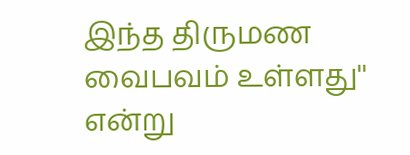இந்த திருமண வைபவம் உள்ளது'' என்று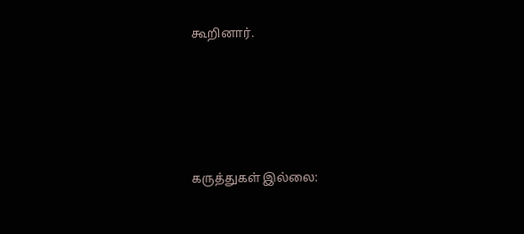கூறினார்.






கருத்துகள் இல்லை: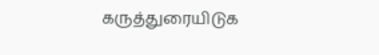கருத்துரையிடுக